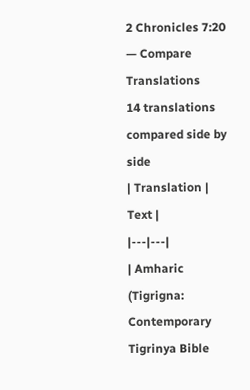2 Chronicles 7:20 — Compare Translations
14 translations compared side by side
| Translation | Text |
|---|---|
| Amharic (Tigrigna: Contemporary Tigrinya Bible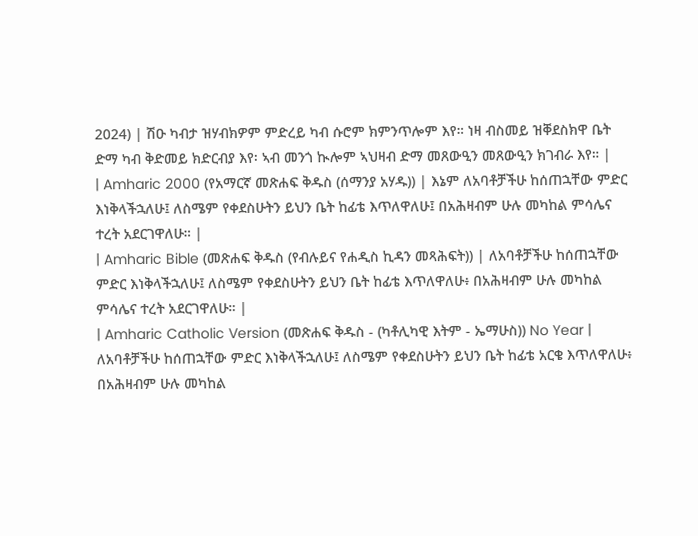2024) | ሽዑ ካብታ ዝሃብክዎም ምድረይ ካብ ሱሮም ክምንጥሎም እየ። ነዛ ብስመይ ዝቐደስክዋ ቤት ድማ ካብ ቅድመይ ክድርብያ እየ፡ ኣብ መንጎ ኲሎም ኣህዛብ ድማ መጸውዒን መጸውዒን ክገብራ እየ። |
| Amharic 2000 (የአማርኛ መጽሐፍ ቅዱስ (ሰማንያ አሃዱ)) | እኔም ለአባቶቻችሁ ከሰጠኋቸው ምድር እነቅላችኋለሁ፤ ለስሜም የቀደስሁትን ይህን ቤት ከፊቴ እጥለዋለሁ፤ በአሕዛብም ሁሉ መካከል ምሳሌና ተረት አደርገዋለሁ። |
| Amharic Bible (መጽሐፍ ቅዱስ (የብሉይና የሐዲስ ኪዳን መጻሕፍት)) | ለአባቶቻችሁ ከሰጠኋቸው ምድር እነቅላችኋለሁ፤ ለስሜም የቀደስሁትን ይህን ቤት ከፊቴ እጥለዋለሁ፥ በአሕዛብም ሁሉ መካከል ምሳሌና ተረት አደርገዋለሁ። |
| Amharic Catholic Version (መጽሐፍ ቅዱስ - (ካቶሊካዊ እትም - ኤማሁስ)) No Year | ለአባቶቻችሁ ከሰጠኋቸው ምድር እነቅላችኋለሁ፤ ለስሜም የቀደስሁትን ይህን ቤት ከፊቴ አርቄ እጥለዋለሁ፥ በአሕዛብም ሁሉ መካከል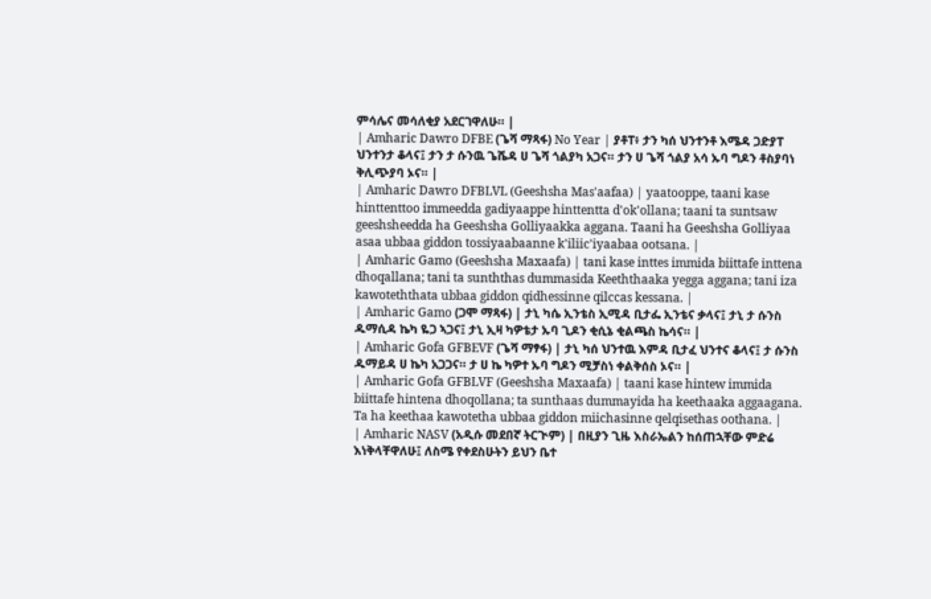ምሳሌና መሳለቂያ አደርገዋለሁ። |
| Amharic Dawro DFBE (ጌሻ ማጻፋ) No Year | ያቶፐ፥ ታን ካሰ ህንተንቶ እሜዳ ጋድያፐ ህንተንታ ቆላና፤ ታን ታ ሱንዉ ጌሼዳ ሀ ጌሻ ጎልያካ አጋና። ታን ሀ ጌሻ ጎልያ አሳ ኡባ ግዶን ቶስያባነ ቅሊጭያባ ኦና። |
| Amharic Dawro DFBLVL (Geeshsha Mas'aafaa) | yaatooppe, taani kase hinttenttoo immeedda gadiyaappe hinttentta d'ok'ollana; taani ta suntsaw geeshsheedda ha Geeshsha Golliyaakka aggana. Taani ha Geeshsha Golliyaa asaa ubbaa giddon tossiyaabaanne k'iliic'iyaabaa ootsana. |
| Amharic Gamo (Geeshsha Maxaafa) | tani kase inttes immida biittafe inttena dhoqallana; tani ta sunththas dummasida Keeththaaka yegga aggana; tani iza kawoteththata ubbaa giddon qidhessinne qilccas kessana. |
| Amharic Gamo (ጋሞ ማጻፋ) | ታኒ ካሴ ኢንቴስ ኢሚዳ ቢታፌ ኢንቴና ቃላና፤ ታኒ ታ ሱንስ ዱማሲዳ ኬካ ዬጋ ኣጋና፤ ታኒ ኢዛ ካዎቴታ ኡባ ጊዶን ቂሲኔ ቂልጫስ ኬሳና። |
| Amharic Gofa GFBEVF (ጌሻ ማፃፋ) | ታኒ ካሰ ህንተዉ እምዳ ቢታፈ ህንተና ቆላና፤ ታ ሱንስ ዱማይዳ ሀ ኬካ አጋጋና። ታ ሀ ኬ ካዎተ ኡባ ግዶን ሚቻስነ ቀልቅሰስ ኦና። |
| Amharic Gofa GFBLVF (Geeshsha Maxaafa) | taani kase hintew immida biittafe hintena dhoqollana; ta sunthaas dummayida ha keethaaka aggaagana. Ta ha keethaa kawotetha ubbaa giddon miichasinne qelqisethas oothana. |
| Amharic NASV (አዲሱ መደበኛ ትርጒም) | በዚያን ጊዜ እስራኤልን ከሰጠኋቸው ምድሬ እነቅላቸዋለሁ፤ ለስሜ የቀደስሁትን ይህን ቤተ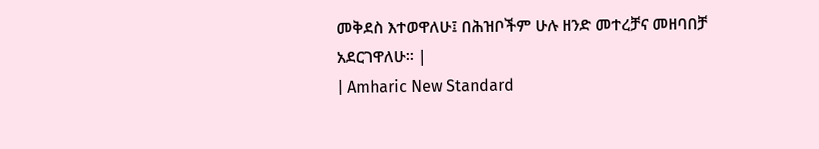መቅደስ እተወዋለሁ፤ በሕዝቦችም ሁሉ ዘንድ መተረቻና መዘባበቻ አደርገዋለሁ። |
| Amharic New Standard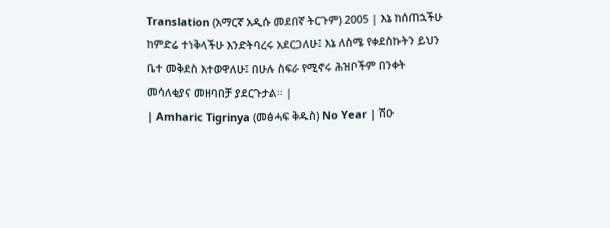Translation (አማርኛ አዲሱ መደበኛ ትርጉም) 2005 | እኔ ከሰጠኋችሁ ከምድሬ ተነቅላችሁ እንድትባረሩ አደርጋለሁ፤ እኔ ለስሜ የቀደስኩትን ይህን ቤተ መቅደስ እተወዋለሁ፤ በሁሉ ስፍራ የሚኖሩ ሕዝቦችም በንቀት መሳለቂያና መዘባበቻ ያደርጉታል። |
| Amharic Tigrinya (መፅሓፍ ቅዱስ) No Year | ሽዑ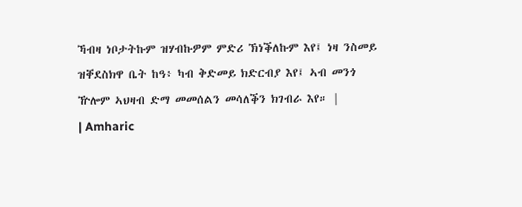ኻብዛ ነቦታትኩም ዝሃብኩዎም ምድሪ ኽነቕለኩም እየ፤ ነዛ ንስመይ ዝቐደስክዋ ቤት ከዓ፥ ካብ ቅድመይ ክድርብያ እየ፤ ኣብ መንጎ ዅሎም ኣህዛብ ድማ መመሰልን መሳለቕን ክገብራ እየ። |
| Amharic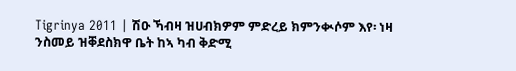Tigrinya 2011 | ሽዑ ኻብዛ ዝሀብክዎም ምድረይ ክምንቊሶም እየ፡ ነዛ ንስመይ ዝቐደስክዋ ቤት ከኣ ካብ ቅድሚ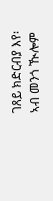ገጸይ ክድርብያ እየ፡ ኣብ መንጎ ዂሎም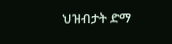ህዝብታት ድማ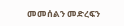መመሰልን መድረፍን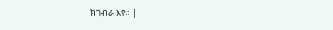ክገብራ እየ። |